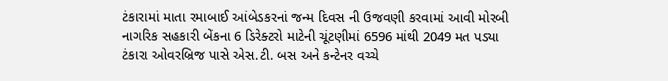ટંકારામાં માતા રમાબાઈ આંબેડકરનાં જન્મ દિવસ ની ઉજવણી કરવામાં આવી મોરબી નાગરિક સહકારી બેંકના 6 ડિરેક્ટરો માટેની ચૂંટણીમાં 6596 માંથી 2049 મત પડ્યા ટંકારા ઓવરબ્રિજ પાસે એસ.ટી. બસ અને કન્ટેનર વચ્ચે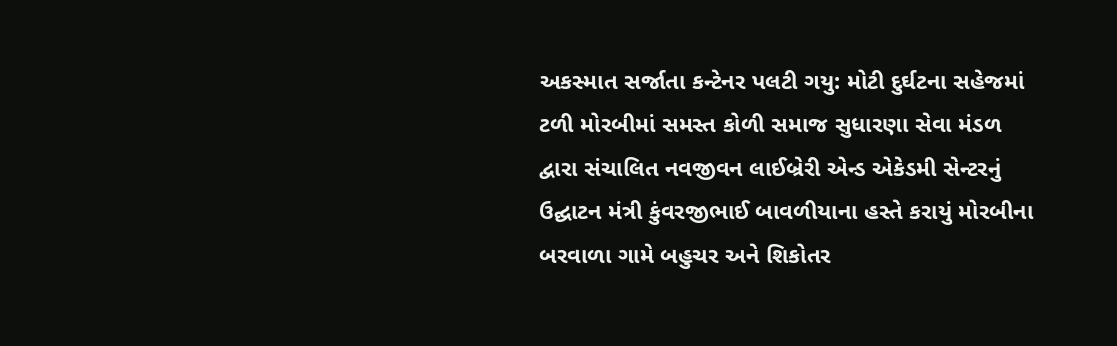અકસ્માત સર્જાતા કન્ટેનર પલટી ગયુ: મોટી દુર્ઘટના સહેજમાં ટળી મોરબીમાં સમસ્ત કોળી સમાજ સુધારણા સેવા મંડળ દ્વારા સંચાલિત નવજીવન લાઈબ્રેરી એન્ડ એકેડમી સેન્ટરનું ઉદ્ઘાટન મંત્રી કુંવરજીભાઈ બાવળીયાના હસ્તે કરાયું મોરબીના બરવાળા ગામે બહુચર અને શિકોતર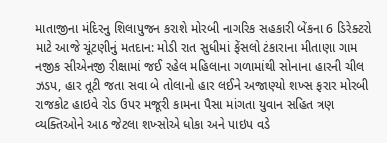માતાજીના મંદિરનુ શિલાપુજન કરાશે મોરબી નાગરિક સહકારી બેંકના 6 ડિરેક્ટરો માટે આજે ચૂંટણીનું મતદાન: મોડી રાત સુધીમાં ફેંસલો ટંકારાના મીતાણા ગામ નજીક સીએનજી રીક્ષામાં જઈ રહેલ મહિલાના ગળામાંથી સોનાના હારની ચીલ ઝડપ, હાર તૂટી જતા સવા બે તોલાનો હાર લઈને અજાણ્યો શખ્સ ફરાર મોરબી રાજકોટ હાઇવે રોડ ઉપર મજૂરી કામના પૈસા માંગતા યુવાન સહિત ત્રણ વ્યક્તિઓને આઠ જેટલા શખ્સોએ ધોકા અને પાઇપ વડે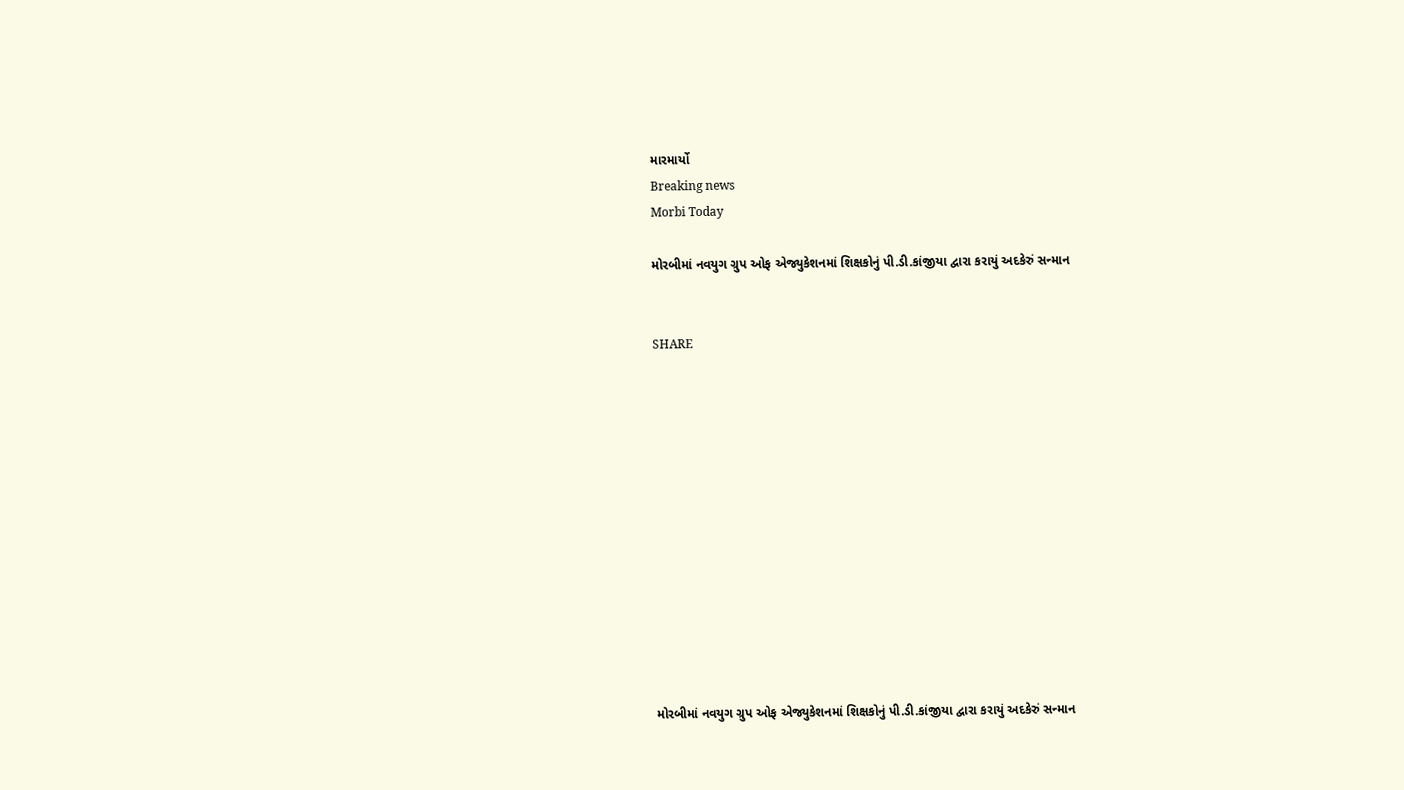મારમાર્યો
Breaking news
Morbi Today

મોરબીમાં નવયુગ ગ્રુપ ઓફ એજ્યુકેશનમાં શિક્ષકોનું પી.ડી.કાંજીયા દ્વારા કરાયું અદકેરું સન્માન


SHARE













મોરબીમાં નવયુગ ગ્રુપ ઓફ એજ્યુકેશનમાં શિક્ષકોનું પી.ડી.કાંજીયા દ્વારા કરાયું અદકેરું સન્માન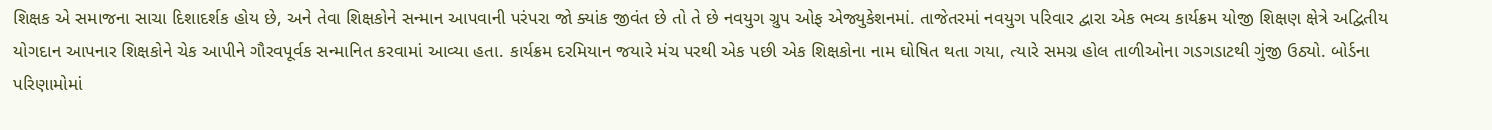શિક્ષક એ સમાજના સાચા દિશાદર્શક હોય છે, અને તેવા શિક્ષકોને સન્માન આપવાની પરંપરા જો ક્યાંક જીવંત છે તો તે છે નવયુગ ગ્રુપ ઓફ એજ્યુકેશનમાં. તાજેતરમાં નવયુગ પરિવાર દ્વારા એક ભવ્ય કાર્યક્રમ યોજી શિક્ષણ ક્ષેત્રે અદ્વિતીય યોગદાન આપનાર શિક્ષકોને ચેક આપીને ગૌરવપૂર્વક સન્માનિત કરવામાં આવ્યા હતા. કાર્યક્રમ દરમિયાન જયારે મંચ પરથી એક પછી એક શિક્ષકોના નામ ઘોષિત થતા ગયા, ત્યારે સમગ્ર હોલ તાળીઓના ગડગડાટથી ગુંજી ઉઠ્યો. બોર્ડના પરિણામોમાં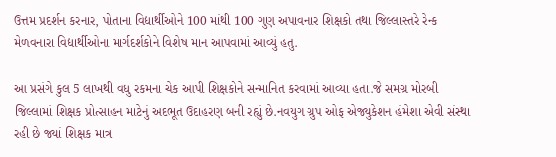ઉત્તમ પ્રદર્શન કરનાર, પોતાના વિદ્યાર્થીઓને 100 માંથી 100 ગુણ અપાવનાર શિક્ષકો તથા જિલ્લાસ્તરે રેન્ક મેળવનારા વિદ્યાર્થીઓના માર્ગદર્શકોને વિશેષ માન આપવામાં આવ્યું હતુ.

આ પ્રસંગે કુલ 5 લાખથી વધુ રકમના ચેક આપી શિક્ષકોને સન્માનિત કરવામાં આવ્યા હતા.જે સમગ્ર મોરબી જિલ્લામાં શિક્ષક પ્રોત્સાહન માટેનું અદભૂત ઉદાહરણ બની રહ્યું છે.નવયુગ ગ્રુપ ઓફ એજ્યુકેશન હંમેશા એવી સંસ્થા રહી છે જ્યાં શિક્ષક માત્ર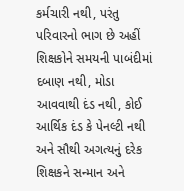કર્મચારી નથી, પરંતુ પરિવારનો ભાગ છે અહીં શિક્ષકોને સમયની પાબંદીમાં દબાણ નથી, મોડા આવવાથી દંડ નથી, કોઈ આર્થિક દંડ કે પેનલ્ટી નથી અને સૌથી અગત્યનું દરેક શિક્ષકને સન્માન અને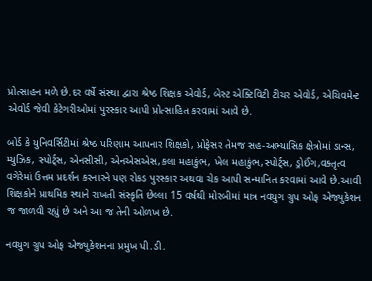પ્રોત્સાહન મળે છે.દર વર્ષે સંસ્થા દ્વારા શ્રેષ્ઠ શિક્ષક એવોર્ડ, બેસ્ટ એક્ટિવિટી ટીચર એવોર્ડ, એચિવમેન્ટ એવોર્ડ જેવી કેટેગરીઓમાં પુરસ્કાર આપી પ્રોત્સાહિત કરવામાં આવે છે.

બોર્ડ કે યુનિવર્સિટીમાં શ્રેષ્ઠ પરિણામ આપનાર શિક્ષકો, પ્રોફેસર તેમજ સહ-અભ્યાસિક ક્ષેત્રોમાં ડાન્સ, મ્યુઝિક, સ્પોર્ટ્સ, એનસીસી, એનએસએસ,કલા મહાકુંભ, ખેલ મહાકુંભ,સ્પોર્ટ્સ, ડ્રોઈંગ,વક્તૃત્વ વગેરેમાં ઉત્તમ પ્રદર્શન કરનારને પણ રોકડ પુરસ્કાર અથવા ચેક આપી સન્માનિત કરવામાં આવે છે.આવી શિક્ષકોને પ્રાથમિક સ્થાને રાખતી સંસ્કૃતિ છેલ્લા 15 વર્ષથી મોરબીમાં માત્ર નવયુગ ગ્રુપ ઓફ એજ્યુકેશન જ જાળવી રહ્યું છે અને આ જ તેની ઓળખ છે.

નવયુગ ગ્રુપ ઓફ એજ્યુકેશનના પ્રમુખ પી.ડી.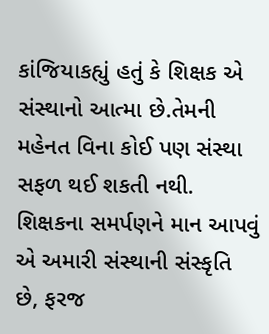કાંજિયાકહ્યું હતું કે શિક્ષક એ સંસ્થાનો આત્મા છે.તેમની મહેનત વિના કોઈ પણ સંસ્થા સફળ થઈ શકતી નથી. શિક્ષકના સમર્પણને માન આપવું એ અમારી સંસ્થાની સંસ્કૃતિ છે, ફરજ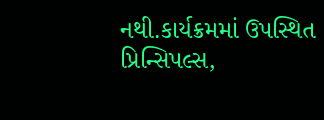નથી.કાર્યક્રમમાં ઉપસ્થિત પ્રિન્સિપલ્સ,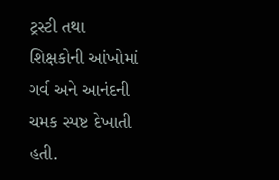ટ્રસ્ટી તથા શિક્ષકોની આંખોમાં ગર્વ અને આનંદની ચમક સ્પષ્ટ દેખાતી હતી.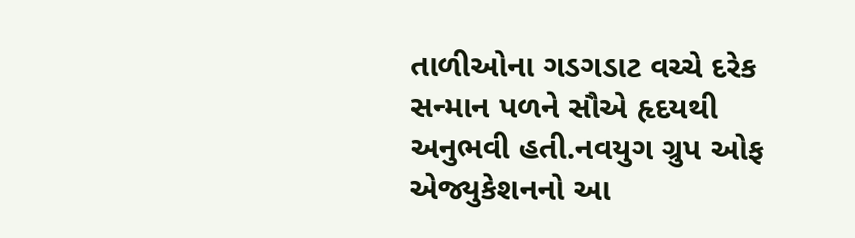તાળીઓના ગડગડાટ વચ્ચે દરેક સન્માન પળને સૌએ હૃદયથી અનુભવી હતી.નવયુગ ગ્રુપ ઓફ એજ્યુકેશનનો આ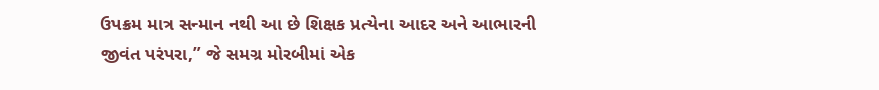ઉપક્રમ માત્ર સન્માન નથી આ છે શિક્ષક પ્રત્યેના આદર અને આભારની જીવંત પરંપરા,” જે સમગ્ર મોરબીમાં એક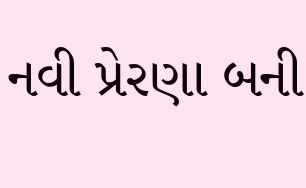નવી પ્રેરણા બની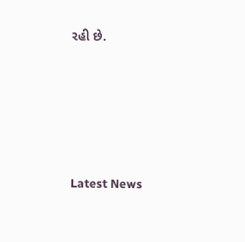રહી છે.






Latest News